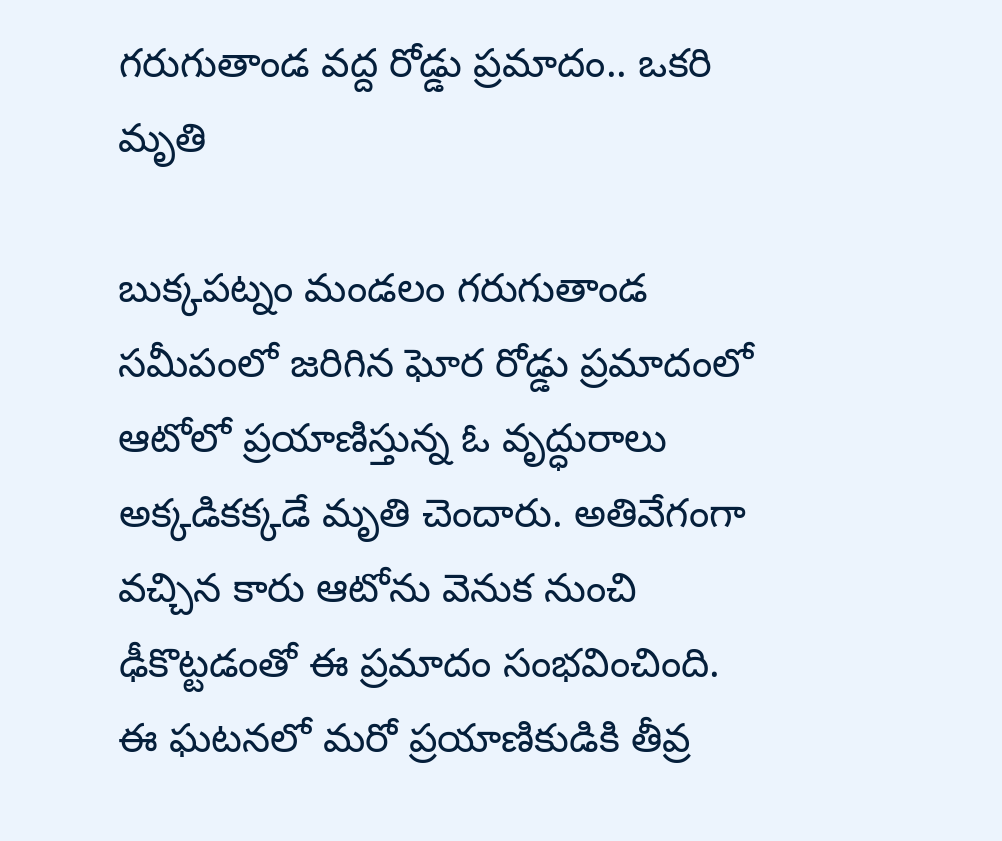గరుగుతాండ వద్ద రోడ్డు ప్రమాదం.. ఒకరి మృతి

బుక్కపట్నం మండలం గరుగుతాండ సమీపంలో జరిగిన ఘోర రోడ్డు ప్రమాదంలో ఆటోలో ప్రయాణిస్తున్న ఓ వృద్ధురాలు అక్కడికక్కడే మృతి చెందారు. అతివేగంగా వచ్చిన కారు ఆటోను వెనుక నుంచి ఢీకొట్టడంతో ఈ ప్రమాదం సంభవించింది. ఈ ఘటనలో మరో ప్రయాణికుడికి తీవ్ర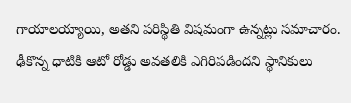గాయాలయ్యాయి, అతని పరిస్థితి విషమంగా ఉన్నట్లు సమాచారం. ఢీకొన్న ధాటికి ఆటో రోడ్డు అవతలికి ఎగిరిపడిందని స్థానికులు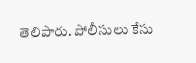తెలిపారు. పోలీసులు కేసు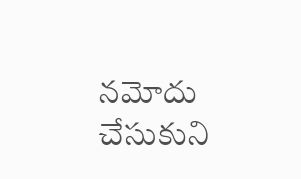నమోదు చేసుకుని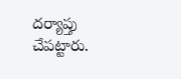దర్యాప్తు చేపట్టారు.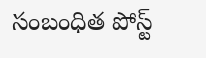సంబంధిత పోస్ట్